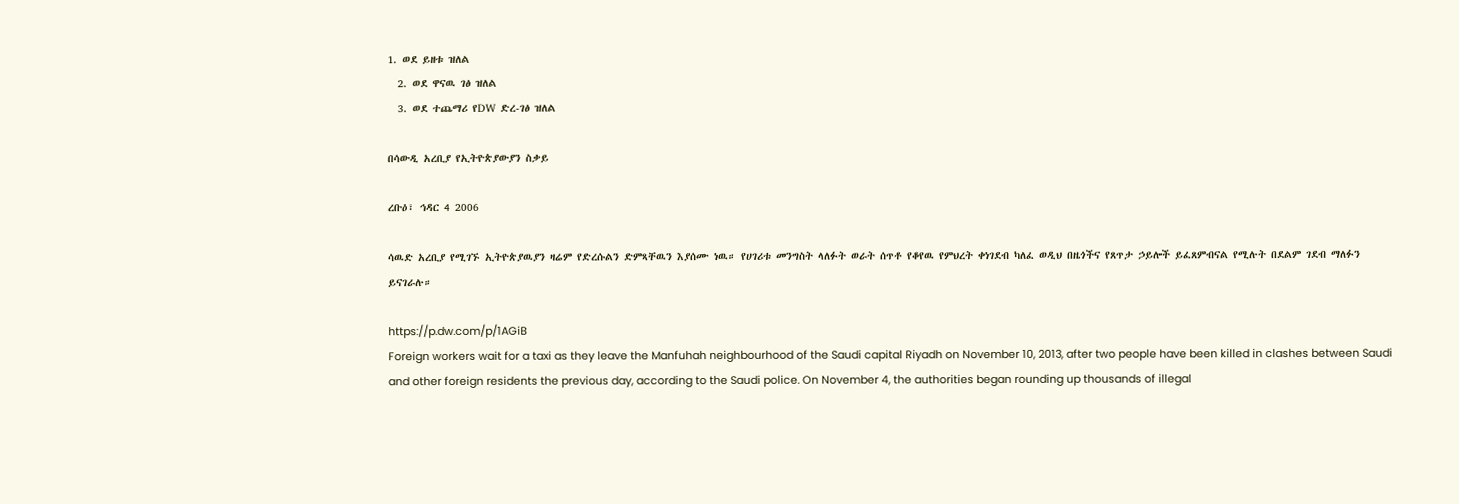1. ወደ ይዘቱ ዝለል
  2. ወደ ዋናዉ ገፅ ዝለል
  3. ወደ ተጨማሪ የDW ድረ-ገፅ ዝለል

በሳውዲ አረቢያ የኢትዮጵያውያን ስቃይ

ረቡዕ፣ ኅዳር 4 2006

ሳዉድ አረቢያ የሚገኙ ኢትዮጵያዉያን ዛሬም የድረሱልን ድምጻቸዉን እያሰሙ ነዉ። የሀገሪቱ መንግስት ላለፉት ወራት ሰጥቶ የቆየዉ የምህረት ቀነገደብ ካለፈ ወዲህ በዜጎችና የጸጥታ ኃይሎች ይፈጸምብናል የሚሉት በደልም ገደብ ማለፉን ይናገራሉ።

https://p.dw.com/p/1AGiB
Foreign workers wait for a taxi as they leave the Manfuhah neighbourhood of the Saudi capital Riyadh on November 10, 2013, after two people have been killed in clashes between Saudi and other foreign residents the previous day, according to the Saudi police. On November 4, the authorities began rounding up thousands of illegal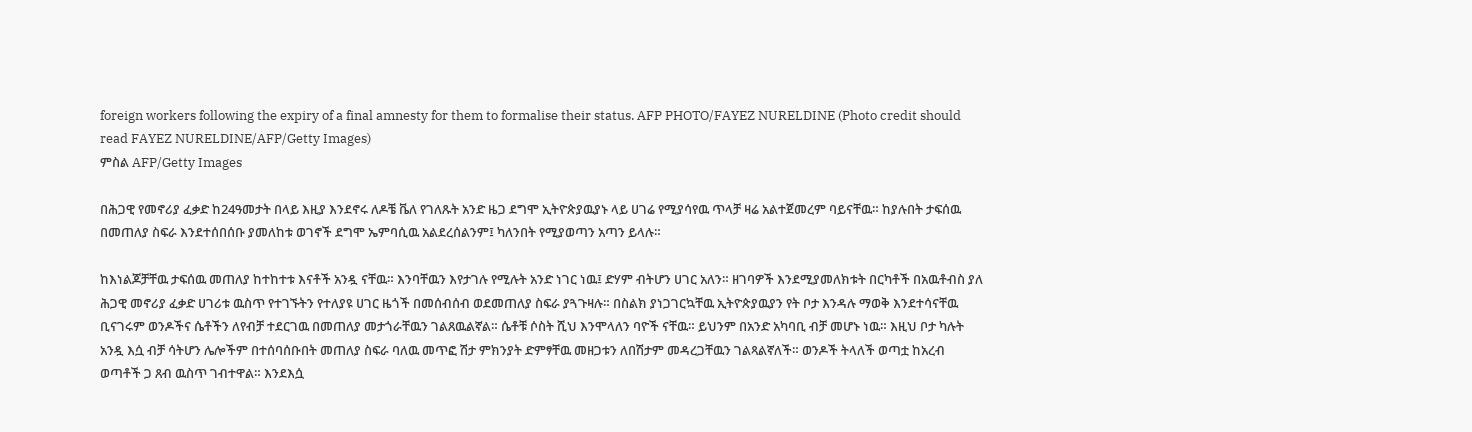foreign workers following the expiry of a final amnesty for them to formalise their status. AFP PHOTO/FAYEZ NURELDINE (Photo credit should read FAYEZ NURELDINE/AFP/Getty Images)
ምስል AFP/Getty Images

በሕጋዊ የመኖሪያ ፈቃድ ከ24ዓመታት በላይ እዚያ እንደኖሩ ለዶቼ ቬለ የገለጹት አንድ ዜጋ ደግሞ ኢትዮጵያዉያኑ ላይ ሀገሬ የሚያሳየዉ ጥላቻ ዛሬ አልተጀመረም ባይናቸዉ። ከያሉበት ታፍሰዉ በመጠለያ ስፍራ እንደተሰበሰቡ ያመለከቱ ወገኖች ደግሞ ኤምባሲዉ አልደረሰልንም፤ ካለንበት የሚያወጣን አጣን ይላሉ።

ከእነልጆቻቸዉ ታፍሰዉ መጠለያ ከተከተቱ እናቶች አንዷ ናቸዉ። እንባቸዉን እየታገሉ የሚሉት አንድ ነገር ነዉ፤ ድሃም ብትሆን ሀገር አለን። ዘገባዎች እንደሚያመለክቱት በርካቶች በአዉቶብስ ያለ ሕጋዊ መኖሪያ ፈቃድ ሀገሪቱ ዉስጥ የተገኙትን የተለያዩ ሀገር ዜጎች በመሰብሰብ ወደመጠለያ ስፍራ ያጓጉዛሉ። በስልክ ያነጋገርኳቸዉ ኢትዮጵያዉያን የት ቦታ እንዳሉ ማወቅ እንደተሳናቸዉ ቢናገሩም ወንዶችና ሴቶችን ለየብቻ ተደርገዉ በመጠለያ መታጎራቸዉን ገልጸዉልኛል። ሴቶቹ ሶስት ሺህ እንሞላለን ባዮች ናቸዉ። ይህንም በአንድ አካባቢ ብቻ መሆኑ ነዉ። እዚህ ቦታ ካሉት አንዷ እሷ ብቻ ሳትሆን ሌሎችም በተሰባሰቡበት መጠለያ ስፍራ ባለዉ መጥፎ ሽታ ምክንያት ድምፃቸዉ መዘጋቱን ለበሽታም መዳረጋቸዉን ገልጻልኛለች። ወንዶች ትላለች ወጣቷ ከአረብ ወጣቶች ጋ ጸብ ዉስጥ ገብተዋል። እንደእሷ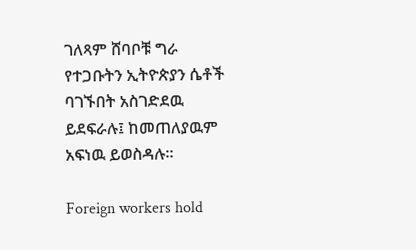ገለጻም ሸባቦቹ ግራ የተጋቡትን ኢትዮጵያን ሴቶች ባገኙበት አስገድደዉ ይደፍራሉ፤ ከመጠለያዉም አፍነዉ ይወስዳሉ።

Foreign workers hold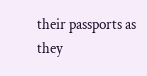their passports as they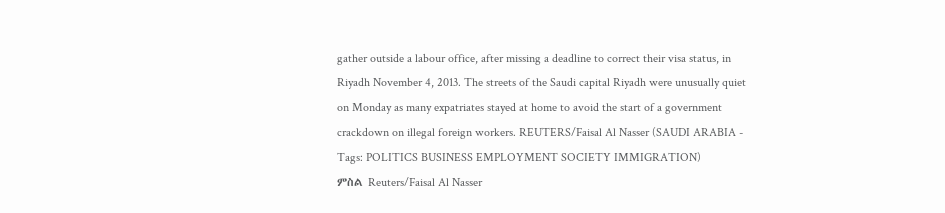gather outside a labour office, after missing a deadline to correct their visa status, in Riyadh November 4, 2013. The streets of the Saudi capital Riyadh were unusually quiet on Monday as many expatriates stayed at home to avoid the start of a government crackdown on illegal foreign workers. REUTERS/Faisal Al Nasser (SAUDI ARABIA - Tags: POLITICS BUSINESS EMPLOYMENT SOCIETY IMMIGRATION)
ምስል Reuters/Faisal Al Nasser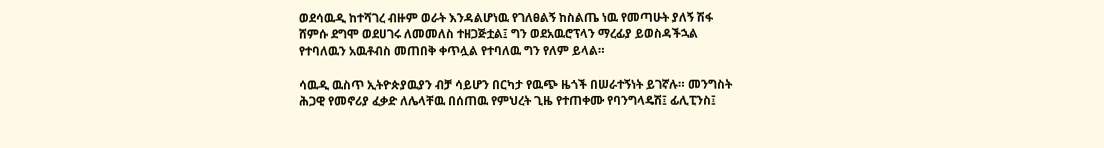ወደሳዉዲ ከተሻገረ ብዙም ወራት እንዳልሆነዉ የገለፀልኝ ከስልጤ ነዉ የመጣሁት ያለኝ ሽፋ ሸምሱ ደግሞ ወደሀገሩ ለመመለስ ተዘጋጅቷል፤ ግን ወደአዉሮፕላን ማረፊያ ይወስዳችኋል የተባለዉን አዉቶብስ መጠበቅ ቀጥሏል የተባለዉ ግን የለም ይላል።

ሳዉዲ ዉስጥ ኢትዮጵያዉያን ብቻ ሳይሆን በርካታ የዉጭ ዜጎች በሠራተኝነት ይገኛሉ። መንግስት ሕጋዊ የመኖሪያ ፈቃድ ለሌላቸዉ በሰጠዉ የምህረት ጊዜ የተጠቀሙ የባንግላዴሽ፤ ፊሊፒንስ፤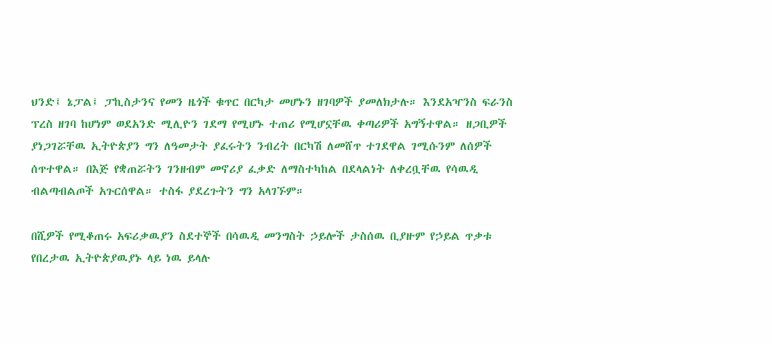ህንድ፤ ኔፓል፤ ፓኪስታንና የመን ዜጎች ቁጥር በርካታ መሆኑን ዘገባዎች ያመለክታሉ። እንደአዣንስ ፍራንስ ፕረስ ዘገባ ከሆነም ወደአንድ ሚሊዮን ገደማ የሚሆኑ ተጠሪ የሚሆኗቸዉ ቀጣሪዎች አግኝተዋል። ዘጋቢዎች ያነጋገሯቸዉ ኢትዮጵያን ግን ለዓመታት ያፈሩትን ንብረት በርካሽ ለመሸጥ ተገደዋል ገሚሱንም ለሰዎች ሰጥተዋል። በእጅ የቋጠሯትን ገንዘብም መኖሪያ ፈቃድ ለማስተካከል በደላልነት ለቀረቧቸዉ የሳዉዲ ብልጣብልጦች አጉርሰዋል። ተስፋ ያደረጉትን ግን አላገኙም።

በሺዎች የሚቆጠሩ አፍሪቃዉያን ስደተኞች በሳዉዲ መንግስት ኃይሎች ታስሰዉ ቢያዙም የኃይል ጥቃቱ የበረታዉ ኢትዮጵያዉያኑ ላይ ነዉ ይላሉ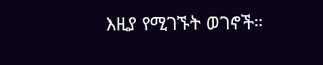እዚያ የሚገኙት ወገኖች።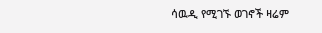ሳዉዲ የሚገኙ ወገኖች ዛሬም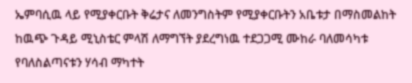ኤምባሲዉ ላይ የሚያቀርቡት ቅሬታና ለመንግስትም የሚያቀርቡትን አቤቱታ በማስመልከት ከዉጭ ጉዳይ ሚኒስቴር ምላሽ ለማግኘት ያደረግነዉ ተደጋጋሚ ሙከራ ባለመሳካቱ የባለስልጣናቱን ሃሳብ ማካተት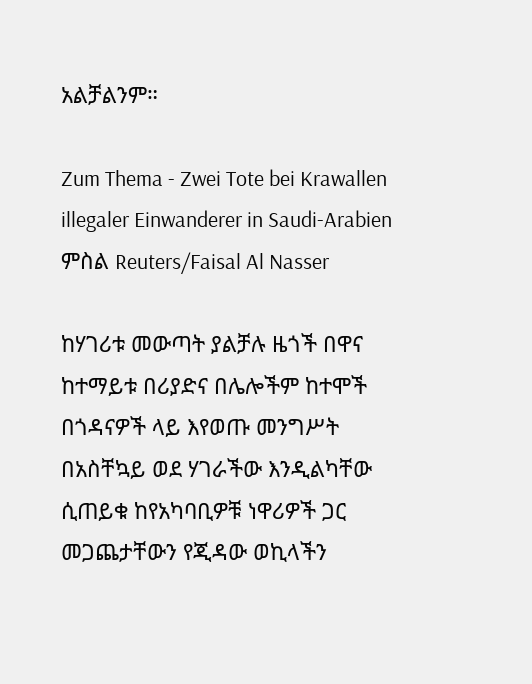አልቻልንም።

Zum Thema - Zwei Tote bei Krawallen illegaler Einwanderer in Saudi-Arabien
ምስል Reuters/Faisal Al Nasser

ከሃገሪቱ መውጣት ያልቻሉ ዜጎች በዋና ከተማይቱ በሪያድና በሌሎችም ከተሞች በጎዳናዎች ላይ እየወጡ መንግሥት በአስቸኳይ ወደ ሃገራችው እንዲልካቸው ሲጠይቁ ከየአካባቢዎቹ ነዋሪዎች ጋር መጋጨታቸውን የጂዳው ወኪላችን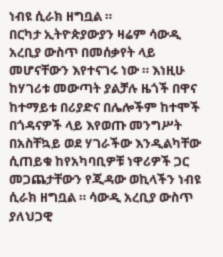ነብዩ ሲራክ ዘግቧል ።
በርካታ ኢትዮጵያውያን ዛሬም ሳውዲ አረቢያ ውስጥ በመሰቃየት ላይ መሆናቸውን እየተናገሩ ነው ። እነዚሁ ከሃገሪቱ መውጣት ያልቻሉ ዜጎች በዋና ከተማይቱ በሪያድና በሌሎችም ከተሞች በጎዳናዎች ላይ እየወጡ መንግሥት በአስቸኳይ ወደ ሃገራችው እንዲልካቸው ሲጠይቁ ከየአካባቢዎቹ ነዋሪዎች ጋር መጋጨታቸውን የጂዳው ወኪላችን ነብዩ ሲራክ ዘግቧል ። ሳውዲ አረቢያ ውስጥ ያለህጋዊ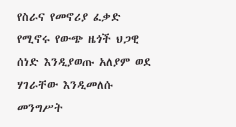የስራና የመኖሪያ ፈቃድ የሚኖሩ የውጭ ዜጎች ህጋዊ ሰነድ እንዲያወጡ አለያም ወደ ሃገራቸው እንዲመለሱ መንግሥት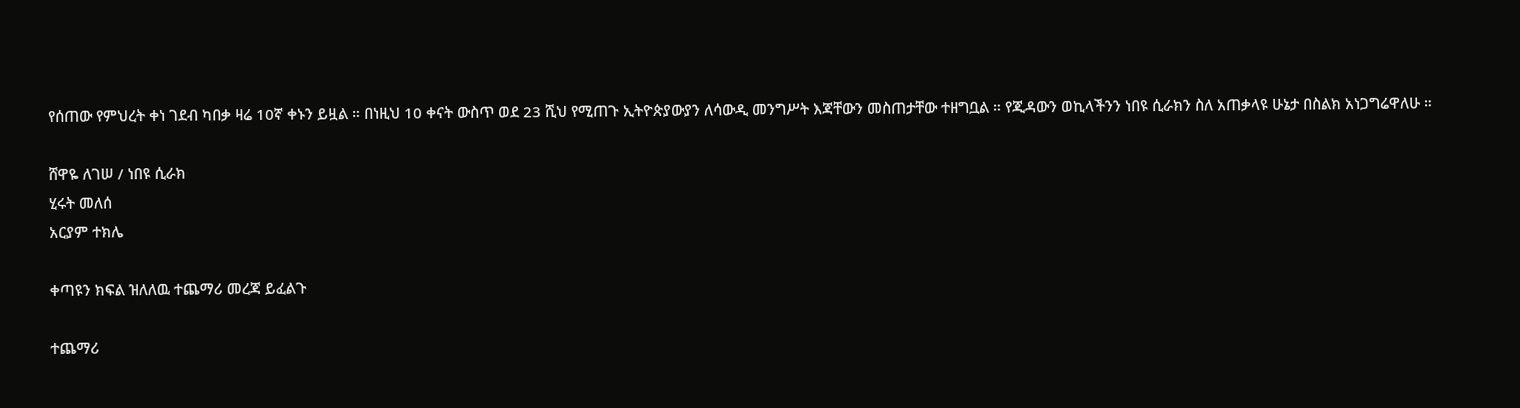የሰጠው የምህረት ቀነ ገደብ ካበቃ ዛሬ 10ኛ ቀኑን ይዟል ። በነዚህ 10 ቀናት ውስጥ ወደ 23 ሺህ የሚጠጉ ኢትዮጵያውያን ለሳውዲ መንግሥት እጃቸውን መስጠታቸው ተዘግቧል ። የጂዳውን ወኪላችንን ነበዩ ሲራክን ስለ አጠቃላዩ ሁኔታ በስልክ አነጋግሬዋለሁ ።

ሸዋዬ ለገሠ / ነበዩ ሲራክ
ሂሩት መለሰ
አርያም ተክሌ

ቀጣዩን ክፍል ዝለለዉ ተጨማሪ መረጃ ይፈልጉ

ተጨማሪ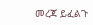መረጃ ይፈልጉ